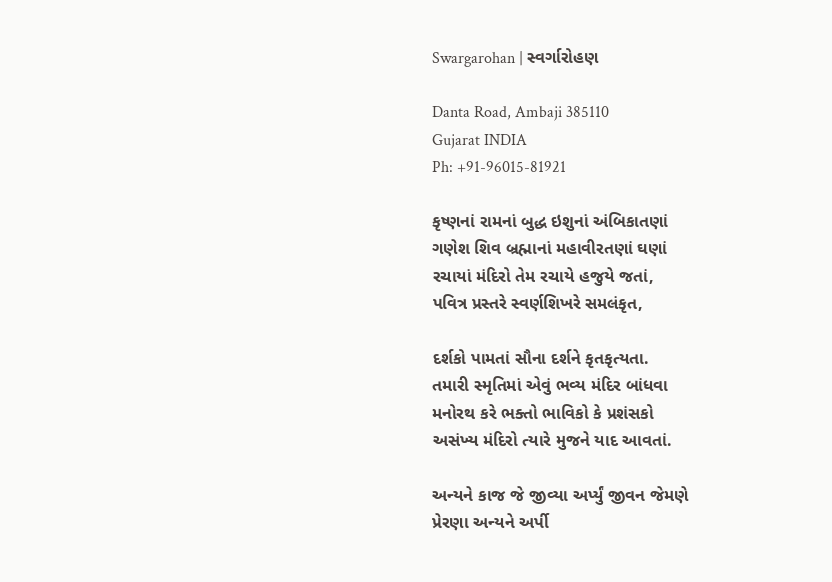Swargarohan | સ્વર્ગારોહણ

Danta Road, Ambaji 385110
Gujarat INDIA
Ph: +91-96015-81921

કૃષ્ણનાં રામનાં બુદ્ધ ઇશુનાં અંબિકાતણાં
ગણેશ શિવ બ્રહ્માનાં મહાવીરતણાં ઘણાં
રચાયાં મંદિરો તેમ રચાયે હજુયે જતાં,
પવિત્ર પ્રસ્તરે સ્વર્ણશિખરે સમલંકૃત,

દર્શકો પામતાં સૌના દર્શને કૃતકૃત્યતા.
તમારી સ્મૃતિમાં એવું ભવ્ય મંદિર બાંધવા
મનોરથ કરે ભક્તો ભાવિકો કે પ્રશંસકો
અસંખ્ય મંદિરો ત્યારે મુજને યાદ આવતાં.

અન્યને કાજ જે જીવ્યા અર્પ્યું જીવન જેમણે
પ્રેરણા અન્યને અર્પી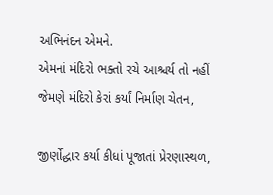અભિનંદન એમને.
એમનાં મંદિરો ભક્તો રચે આશ્ચર્ય તો નહીં
જેમણે મંદિરો કેરાં કર્યાં નિર્માણ ચેતન,

જીર્ણોદ્ધાર કર્યા કીધાં પૂજાતાં પ્રેરણાસ્થળ,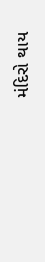મંદિરો થાય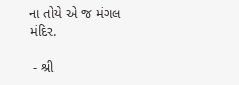ના તોયે એ જ મંગલ મંદિર.

 - શ્રી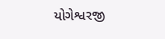યોગેશ્વરજી